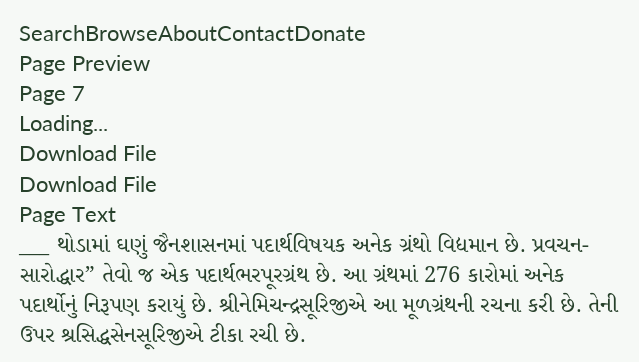SearchBrowseAboutContactDonate
Page Preview
Page 7
Loading...
Download File
Download File
Page Text
___ થોડામાં ઘણું જૈનશાસનમાં પદાર્થવિષયક અનેક ગ્રંથો વિદ્યમાન છે. પ્રવચન-સારોદ્ધાર” તેવો જ એક પદાર્થભરપૂરગ્રંથ છે. આ ગ્રંથમાં 276 કારોમાં અનેક પદાર્થોનું નિરૂપણ કરાયું છે. શ્રીનેમિચન્દ્રસૂરિજીએ આ મૂળગ્રંથની રચના કરી છે. તેની ઉપર શ્રસિદ્ધસેનસૂરિજીએ ટીકા રચી છે.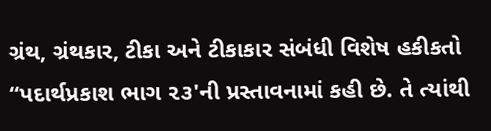ગ્રંથ, ગ્રંથકાર, ટીકા અને ટીકાકાર સંબંધી વિશેષ હકીકતો “પદાર્થપ્રકાશ ભાગ ૨૩'ની પ્રસ્તાવનામાં કહી છે. તે ત્યાંથી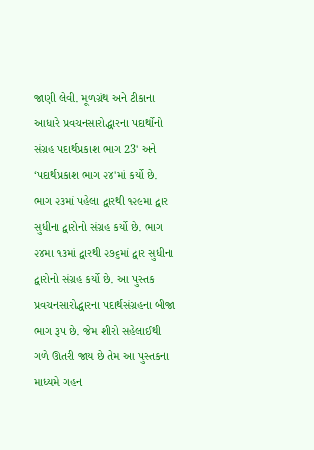જાણી લેવી. મૂળગ્રંથ અને ટીકાના આધારે પ્રવચનસારોદ્ધારના પદાર્થોનો સંગ્રહ પદાર્થપ્રકાશ ભાગ 23' અને ‘પદાર્થપ્રકાશ ભાગ ૨૪'માં કર્યો છે. ભાગ ૨૩માં પહેલા દ્વારથી ૧૨૯મા દ્વાર સુધીના દ્વારોનો સંગ્રહ કર્યો છે. ભાગ ૨૪મા ૧૩માં દ્વારથી ૨૭૬માં દ્વાર સુધીના દ્વારોનો સંગ્રહ કર્યો છે. આ પુસ્તક પ્રવચનસારોદ્ધારના પદાર્થસંગ્રહના બીજા ભાગ રૂપ છે. જેમ શીરો સહેલાઈથી ગળે ઊતરી જાય છે તેમ આ પુસ્તકના માધ્યમે ગહન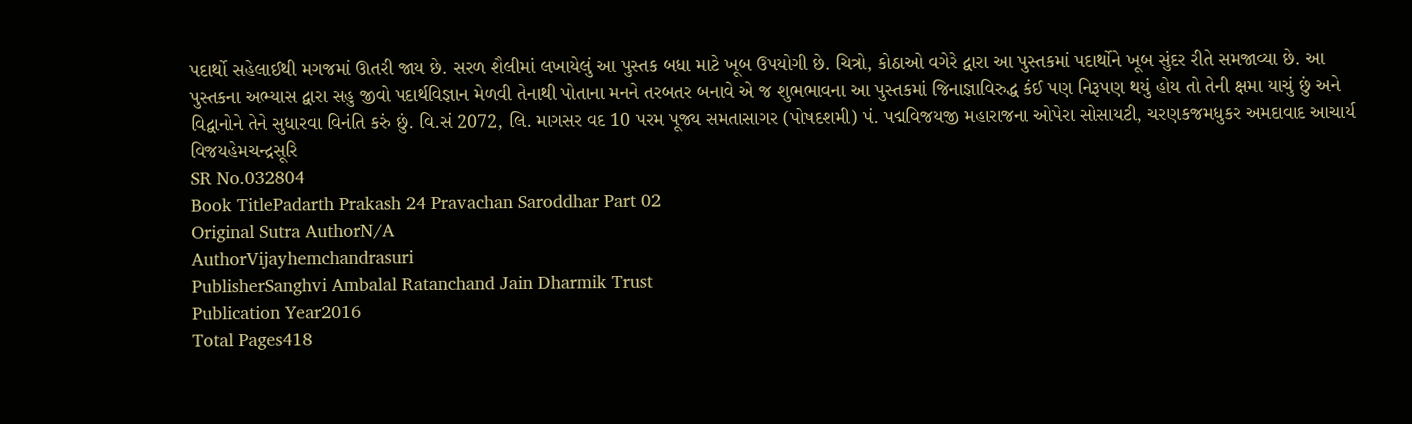પદાર્થો સહેલાઈથી મગજમાં ઊતરી જાય છે. સરળ શૈલીમાં લખાયેલું આ પુસ્તક બધા માટે ખૂબ ઉપયોગી છે. ચિત્રો, કોઠાઓ વગેરે દ્વારા આ પુસ્તકમાં પદાર્થોને ખૂબ સુંદર રીતે સમજાવ્યા છે. આ પુસ્તકના અભ્યાસ દ્વારા સહુ જીવો પદાર્થવિજ્ઞાન મેળવી તેનાથી પોતાના મનને તરબતર બનાવે એ જ શુભભાવના આ પુસ્તકમાં જિનાજ્ઞાવિરુદ્ધ કંઈ પણ નિરૂપણ થયું હોય તો તેની ક્ષમા યાચું છું અને વિદ્વાનોને તેને સુધારવા વિનંતિ કરું છું. વિ.સં 2072, લિ. માગસર વદ 10 પરમ પૂજ્ય સમતાસાગર (પોષદશમી) પં. પદ્મવિજયજી મહારાજના ઓપેરા સોસાયટી, ચરણકજમધુકર અમદાવાદ આચાર્ય વિજયહેમચન્દ્રસૂરિ
SR No.032804
Book TitlePadarth Prakash 24 Pravachan Saroddhar Part 02
Original Sutra AuthorN/A
AuthorVijayhemchandrasuri
PublisherSanghvi Ambalal Ratanchand Jain Dharmik Trust
Publication Year2016
Total Pages418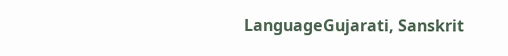LanguageGujarati, Sanskrit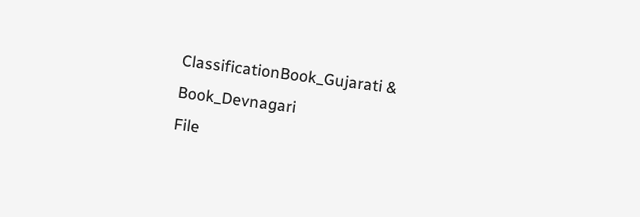ClassificationBook_Gujarati & Book_Devnagari
File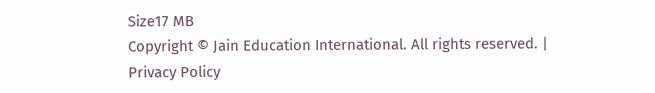Size17 MB
Copyright © Jain Education International. All rights reserved. | Privacy Policy